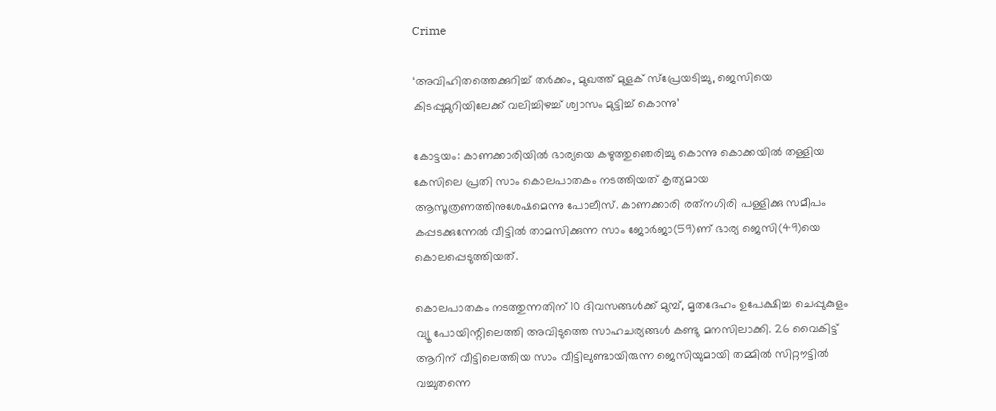Crime

‘അവിഹിതത്തെക്കുറിച്ച് തര്‍ക്കം, മുഖത്ത് മുളക്‌ സ്‌പ്രേയടിച്ചു, ജെസിയെ കിടപ്പുമുറിയിലേക്ക്‌ വലിച്ചിഴച്ച് ശ്വാസം മുട്ടിച്ച്‌ കൊന്നു’

കോട്ടയം: കാണക്കാരിയില്‍ ഭാര്യയെ കഴുത്തുഞെരിച്ചു കൊന്നു കൊക്കയില്‍ തള്ളിയ കേസിലെ പ്രതി സാം കൊലപാതകം നടത്തിയത്‌ കൃത്യമായ ആസൂത്രണത്തിനുശേഷമെന്നു പോലീസ്‌. കാണക്കാരി രത്‌നഗിരി പള്ളിക്കു സമീപം കപ്പടക്കുന്നേല്‍ വീട്ടില്‍ താമസിക്കുന്ന സാം ജോര്‍ജാ(59)ണ്‌ ഭാര്യ ജെസി(49)യെ കൊലപ്പെടുത്തിയത്‌.

കൊലപാതകം നടത്തുന്നതിന്‌ 10 ദിവസങ്ങള്‍ക്ക്‌ മുമ്പ്‌, മൃതദേഹം ഉപേക്ഷിച്ച ചെപ്പുകുളം വ്യൂ പോയിന്റിലെത്തി അവിടുത്തെ സാഹചര്യങ്ങള്‍ കണ്ടു മനസിലാക്കി. 26 വൈകിട്ട്‌ ആറിന്‌ വീട്ടിലെത്തിയ സാം വീട്ടിലുണ്ടായിരുന്ന ജെസിയുമായി തമ്മില്‍ സിറ്റൗട്ടില്‍ വച്ചുതന്നെ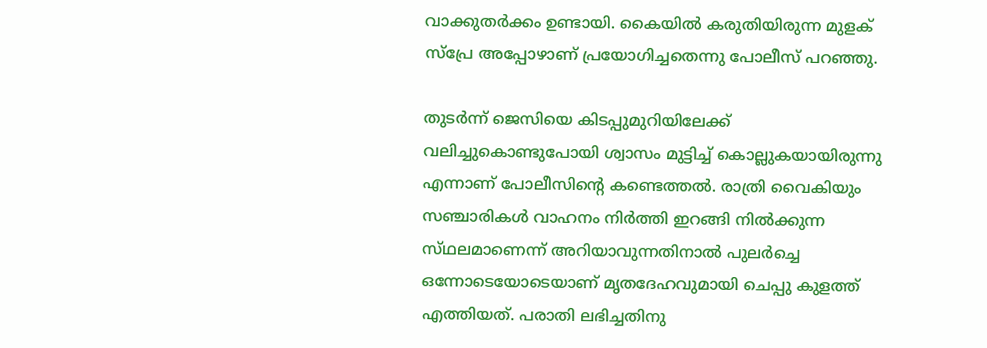വാക്കുതര്‍ക്കം ഉണ്ടായി. കൈയില്‍ കരുതിയിരുന്ന മുളക്‌ സ്‌പ്രേ അപ്പോഴാണ്‌ പ്രയോഗിച്ചതെന്നു പോലീസ്‌ പറഞ്ഞു.

തുടര്‍ന്ന്‌ ജെസിയെ കിടപ്പുമുറിയിലേക്ക്‌ വലിച്ചുകൊണ്ടുപോയി ശ്വാസം മുട്ടിച്ച്‌ കൊല്ലുകയായിരുന്നു എന്നാണ്‌ പോലീസിന്റെ കണ്ടെത്തല്‍. രാത്രി വൈകിയും സഞ്ചാരികള്‍ വാഹനം നിര്‍ത്തി ഇറങ്ങി നില്‍ക്കുന്ന സ്‌ഥലമാണെന്ന്‌ അറിയാവുന്നതിനാല്‍ പുലര്‍ച്ചെ ഒന്നോടെയോടെയാണ്‌ മൃതദേഹവുമായി ചെപ്പു കുളത്ത്‌ എത്തിയത്‌. പരാതി ലഭിച്ചതിനു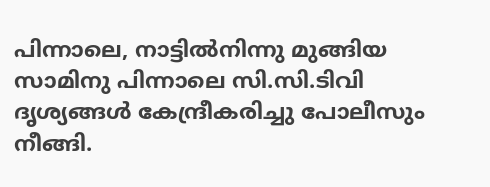പിന്നാലെ, നാട്ടില്‍നിന്നു മുങ്ങിയ സാമിനു പിന്നാലെ സി.സി.ടിവി ദൃശ്യങ്ങള്‍ കേന്ദ്രീകരിച്ചു പോലീസും നീങ്ങി.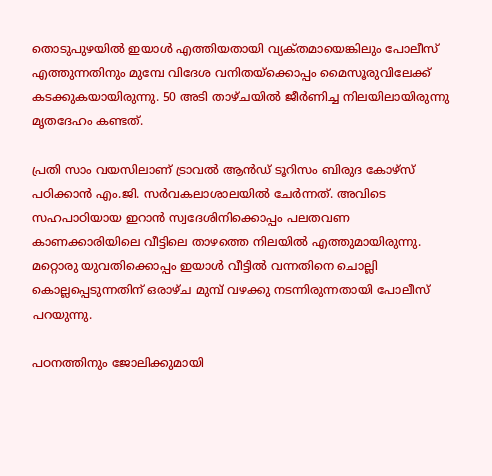തൊടുപുഴയില്‍ ഇയാള്‍ എത്തിയതായി വ്യക്‌തമായെങ്കിലും പോലീസ്‌ എത്തുന്നതിനും മുമ്പേ വിദേശ വനിതയ്‌ക്കൊപ്പം മൈസൂരുവിലേക്ക്‌ കടക്കുകയായിരുന്നു. 50 അടി താഴ്‌ചയില്‍ ജീര്‍ണിച്ച നിലയിലായിരുന്നു മൃതദേഹം കണ്ടത്‌.

പ്രതി സാം വയസിലാണ്‌ ട്രാവല്‍ ആന്‍ഡ്‌ ടൂറിസം ബിരുദ കോഴ്‌സ്‌ പഠിക്കാന്‍ എം.ജി. സര്‍വകലാശാലയില്‍ ചേര്‍ന്നത്‌. അവിടെ സഹപാഠിയായ ഇറാന്‍ സ്വദേശിനിക്കൊപ്പം പലതവണ കാണക്കാരിയിലെ വീട്ടിലെ താഴത്തെ നിലയില്‍ എത്തുമായിരുന്നു. മറ്റൊരു യുവതിക്കൊപ്പം ഇയാള്‍ വീട്ടില്‍ വന്നതിനെ ചൊല്ലി കൊല്ലപ്പെടുന്നതിന്‌ ഒരാഴ്‌ച മുമ്പ്‌ വഴക്കു നടന്നിരുന്നതായി പോലീസ്‌ പറയുന്നു.

പഠനത്തിനും ജോലിക്കുമായി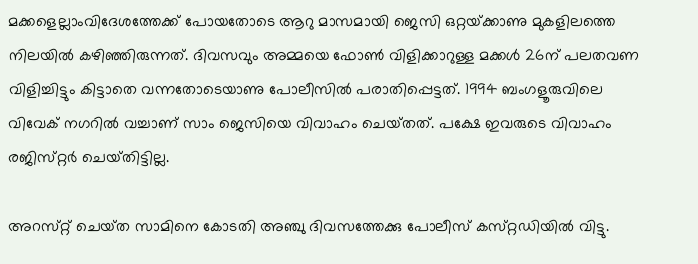മക്കളെല്ലാംവിദേശത്തേക്ക്‌ പോയതോടെ ആറു മാസമായി ജെസി ഒറ്റയ്‌ക്കാണു മുകളിലത്തെ നിലയില്‍ കഴിഞ്ഞിരുന്നത്‌. ദിവസവും അമ്മയെ ഫോണ്‍ വിളിക്കാറുള്ള മക്കള്‍ 26ന്‌ പലതവണ വിളിച്ചിട്ടും കിട്ടാതെ വന്നതോടെയാണു പോലീസില്‍ പരാതിപ്പെട്ടത്‌. 1994 ബംഗളൂരുവിലെ വിവേക്‌ നഗറില്‍ വച്ചാണ്‌ സാം ജെസിയെ വിവാഹം ചെയ്‌തത്‌. പക്ഷേ ഇവരുടെ വിവാഹം രജിസ്‌റ്റര്‍ ചെയ്‌തിട്ടില്ല.

അറസ്‌റ്റ്‌ ചെയ്‌ത സാമിനെ കോടതി അഞ്ചു ദിവസത്തേക്കു പോലീസ്‌ കസ്‌റ്റഡിയില്‍ വിട്ടു.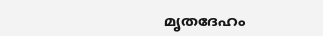മൃതദേഹം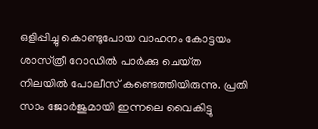ഒളിപ്പിച്ചു കൊണ്ടുപോയ വാഹനം കോട്ടയം ശാസ്‌ത്രീ റോഡില്‍ പാര്‍ക്കു ചെയ്‌ത നിലയില്‍ പോലീസ്‌ കണ്ടെത്തിയിരുന്നു. പ്രതി സാം ജോര്‍ജുമായി ഇന്നലെ വൈകിട്ടു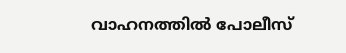വാഹനത്തില്‍ പോലീസ്‌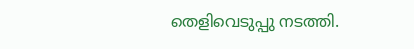തെളിവെടുപ്പു നടത്തി.